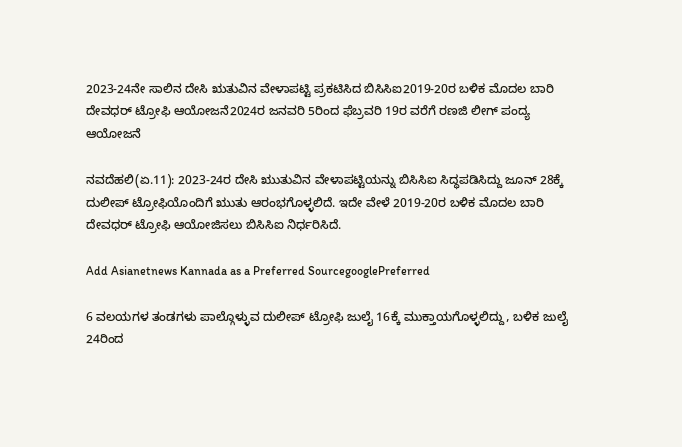2023-24ನೇ ಸಾಲಿನ ದೇಸಿ ಋತುವಿನ ವೇಳಾಪಟ್ಟಿ ಪ್ರಕಟಿಸಿದ ಬಿಸಿಸಿಐ2019-20ರ ಬಳಿಕ ಮೊದಲ ಬಾರಿ ದೇವಧರ್‌ ಟ್ರೋಫಿ ಆಯೋಜನೆ2024ರ ಜನವರಿ 5ರಿಂದ ಫೆಬ್ರವರಿ 19ರ ವರೆಗೆ ರಣಜಿ ಲೀಗ್ ಪಂದ್ಯ ಆಯೋಜನೆ

ನವದೆಹಲಿ(ಏ.11): 2023-24ರ ದೇಸಿ ಋುತುವಿನ ವೇಳಾಪಟ್ಟಿಯನ್ನು ಬಿಸಿಸಿಐ ಸಿದ್ಧಪಡಿಸಿದ್ದು ಜೂನ್ 28ಕ್ಕೆ ದುಲೀಪ್‌ ಟ್ರೋಫಿಯೊಂದಿಗೆ ಋುತು ಆರಂಭಗೊಳ್ಳಲಿದೆ. ಇದೇ ವೇಳೆ 2019-20ರ ಬಳಿಕ ಮೊದಲ ಬಾರಿ ದೇವಧರ್‌ ಟ್ರೋಫಿ ಆಯೋಜಿಸಲು ಬಿಸಿಸಿಐ ನಿರ್ಧರಿಸಿದೆ.

Add Asianetnews Kannada as a Preferred SourcegooglePreferred

6 ವಲಯಗಳ ತಂಡಗಳು ಪಾಲ್ಗೊಳ್ಳುವ ದುಲೀಪ್‌ ಟ್ರೋಫಿ ಜುಲೈ 16ಕ್ಕೆ ಮುಕ್ತಾಯಗೊಳ್ಳಲಿದ್ದು, ಬಳಿಕ ಜುಲೈ 24ರಿಂದ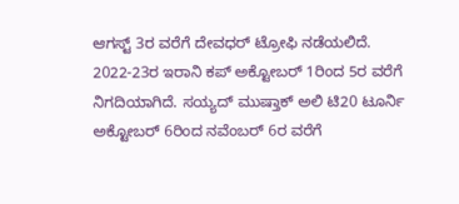ಆಗಸ್ಟ್ 3ರ ವರೆಗೆ ದೇವಧರ್‌ ಟ್ರೋಫಿ ನಡೆಯಲಿದೆ. 2022-23ರ ಇರಾನಿ ಕಪ್‌ ಅಕ್ಟೋಬರ್ 1ರಿಂದ 5ರ ವರೆಗೆ ನಿಗದಿಯಾಗಿದೆ. ಸಯ್ಯದ್‌ ಮುಷ್ತಾಕ್‌ ಅಲಿ ಟಿ20 ಟೂರ್ನಿ ಅಕ್ಟೋಬರ್ 6ರಿಂದ ನವೆಂಬರ್ 6ರ ವರೆಗೆ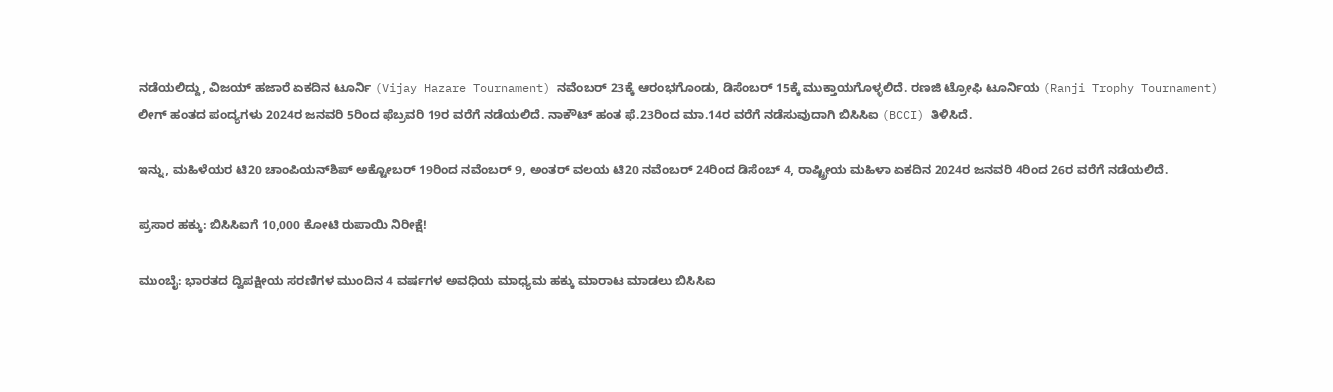ನಡೆಯಲಿದ್ದು, ವಿಜಯ್‌ ಹಜಾರೆ ಏಕದಿನ ಟೂರ್ನಿ (Vijay Hazare Tournament) ನವೆಂಬರ್ 23ಕ್ಕೆ ಆರಂಭಗೊಂಡು, ಡಿಸೆಂಬರ್ 15ಕ್ಕೆ ಮುಕ್ತಾಯಗೊಳ್ಳಲಿದೆ. ರಣಜಿ ಟ್ರೋಫಿ ಟೂರ್ನಿಯ (Ranji Trophy Tournament) ಲೀಗ್‌ ಹಂತದ ಪಂದ್ಯಗಳು 2024ರ ಜನವರಿ 5ರಿಂದ ಫೆಬ್ರವರಿ 19ರ ವರೆಗೆ ನಡೆಯಲಿದೆ. ನಾಕೌಟ್‌ ಹಂತ ಫೆ.23ರಿಂದ ಮಾ.14ರ ವರೆಗೆ ನಡೆಸುವುದಾಗಿ ಬಿಸಿಸಿಐ (BCCI) ತಿಳಿಸಿದೆ.

ಇನ್ನು, ಮಹಿಳೆಯರ ಟಿ20 ಚಾಂಪಿಯನ್‌ಶಿಪ್‌ ಅಕ್ಟೋಬರ್ 19ರಿಂದ ನವೆಂಬರ್ 9, ಅಂತರ್‌ ವಲಯ ಟಿ20 ನವೆಂಬರ್ 24ರಿಂದ ಡಿಸೆಂಬ್ 4, ರಾಷ್ಟ್ರೀಯ ಮಹಿಳಾ ಏಕದಿನ 2024ರ ಜನವರಿ 4ರಿಂದ 26ರ ವರೆಗೆ ನಡೆಯಲಿದೆ.

ಪ್ರಸಾರ ಹಕ್ಕು: ಬಿಸಿಸಿಐಗೆ 10,000 ಕೋಟಿ ರುಪಾಯಿ ನಿರೀಕ್ಷೆ!

ಮುಂಬೈ: ಭಾರತದ ದ್ವಿಪಕ್ಷೀಯ ಸರಣಿಗಳ ಮುಂದಿನ 4 ವರ್ಷಗಳ ಅವಧಿಯ ಮಾಧ್ಯಮ ಹಕ್ಕು ಮಾರಾಟ ಮಾಡಲು ಬಿಸಿಸಿಐ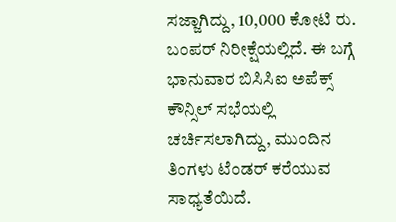ಸಜ್ಜಾಗಿದ್ದು, 10,000 ಕೋಟಿ ರು. ಬಂಪರ್‌ ನಿರೀಕ್ಷೆಯಲ್ಲಿದೆ. ಈ ಬಗ್ಗೆ ಭಾನುವಾರ ಬಿಸಿಸಿಐ ಅಪೆಕ್ಸ್‌ ಕೌನ್ಸಿಲ್‌ ಸಭೆಯಲ್ಲಿ ಚರ್ಚಿಸಲಾಗಿದ್ದು, ಮುಂದಿನ ತಿಂಗಳು ಟೆಂಡರ್‌ ಕರೆಯುವ ಸಾಧ್ಯತೆಯಿದೆ.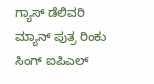ಗ್ಯಾಸ್‌ ಡೆಲಿವರಿ ಮ್ಯಾನ್‌ ಪುತ್ರ ರಿಂಕು ಸಿಂಗ್ ಐಪಿಎಲ್‌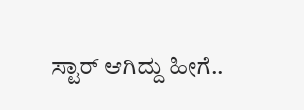ಸ್ಟಾರ್‌ ಆಗಿದ್ದು ಹೀಗೆ..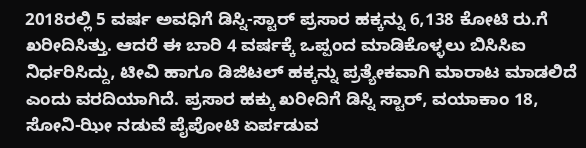2018ರಲ್ಲಿ 5 ವರ್ಷ ಅವಧಿಗೆ ಡಿಸ್ನಿ-ಸ್ಟಾರ್‌ ಪ್ರಸಾರ ಹಕ್ಕನ್ನು 6,138 ಕೋಟಿ ರು.ಗೆ ಖರೀದಿಸಿತ್ತು. ಆದರೆ ಈ ಬಾರಿ 4 ವರ್ಷಕ್ಕೆ ಒಪ್ಪಂದ ಮಾಡಿಕೊಳ್ಳಲು ಬಿಸಿಸಿಐ ನಿರ್ಧರಿಸಿದ್ದು, ಟೀವಿ ಹಾಗೂ ಡಿಜಿಟಲ್‌ ಹಕ್ಕನ್ನು ಪ್ರತ್ಯೇಕವಾಗಿ ಮಾರಾಟ ಮಾಡಲಿದೆ ಎಂದು ವರದಿಯಾಗಿದೆ. ಪ್ರಸಾರ ಹಕ್ಕು ಖರೀದಿಗೆ ಡಿಸ್ನಿ ಸ್ಟಾರ್‌, ವಯಾಕಾಂ 18, ಸೋನಿ-ಝೀ ನಡುವೆ ಪೈಪೋಟಿ ಏರ್ಪಡುವ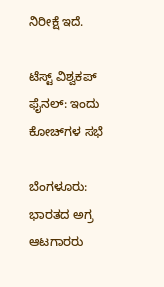ನಿರೀಕ್ಷೆ ಇದೆ.

ಟೆಸ್ಟ್‌ ವಿಶ್ವಕಪ್‌ ಫೈನಲ್‌: ಇಂದು ಕೋಚ್‌ಗಳ ಸಭೆ

ಬೆಂಗಳೂರು: ಭಾರತದ ಅಗ್ರ ಆಟಗಾರರು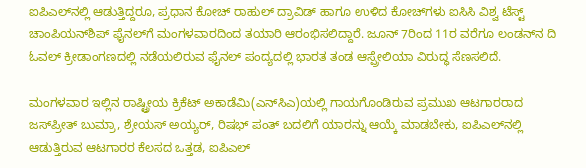ಐಪಿಎಲ್‌ನಲ್ಲಿ ಆಡುತ್ತಿದ್ದರೂ, ಪ್ರಧಾನ ಕೋಚ್‌ ರಾಹುಲ್‌ ದ್ರಾವಿಡ್‌ ಹಾಗೂ ಉಳಿದ ಕೋಚ್‌ಗಳು ಐಸಿಸಿ ವಿಶ್ವ ಟೆಸ್ಟ್‌ ಚಾಂಪಿಯನ್‌ಶಿಪ್‌ ಫೈನಲ್‌ಗೆ ಮಂಗಳವಾರದಿಂದ ತಯಾರಿ ಆರಂಭಿಸಲಿದ್ದಾರೆ. ಜೂನ್ 7ರಿಂದ 11ರ ವರೆಗೂ ಲಂಡನ್‌ನ ದಿ ಓವಲ್‌ ಕ್ರೀಡಾಂಗಣದಲ್ಲಿ ನಡೆಯಲಿರುವ ಫೈನಲ್‌ ಪಂದ್ಯದಲ್ಲಿ ಭಾರತ ತಂಡ ಆಸ್ಪ್ರೇಲಿಯಾ ವಿರುದ್ಧ ಸೆಣಸಲಿದೆ.

ಮಂಗಳವಾರ ಇಲ್ಲಿನ ರಾಷ್ಟ್ರೀಯ ಕ್ರಿಕೆಟ್‌ ಅಕಾಡೆಮಿ(ಎನ್‌ಸಿಎ)ಯಲ್ಲಿ ಗಾಯಗೊಂಡಿರುವ ಪ್ರಮುಖ ಆಟಗಾರರಾದ ಜಸ್‌ಪ್ರೀತ್‌ ಬುಮ್ರಾ, ಶ್ರೇಯಸ್‌ ಅಯ್ಯರ್‌, ರಿಷಭ್‌ ಪಂತ್‌ ಬದಲಿಗೆ ಯಾರನ್ನು ಆಯ್ಕೆ ಮಾಡಬೇಕು, ಐಪಿಎಲ್‌ನಲ್ಲಿ ಆಡುತ್ತಿರುವ ಆಟಗಾರರ ಕೆಲಸದ ಒತ್ತಡ, ಐಪಿಎಲ್‌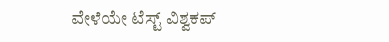ವೇಳೆಯೇ ಟೆಸ್ಟ್‌ ವಿಶ್ವಕಪ್‌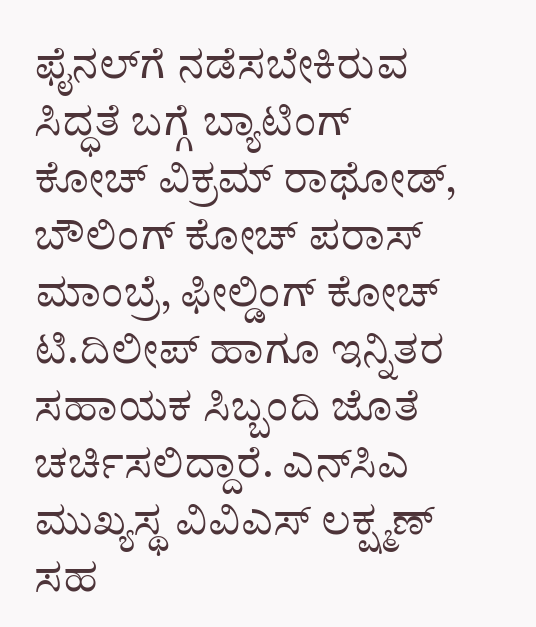ಫೈನಲ್‌ಗೆ ನಡೆಸಬೇಕಿರುವ ಸಿದ್ಧತೆ ಬಗ್ಗೆ ಬ್ಯಾಟಿಂಗ್‌ ಕೋಚ್‌ ವಿಕ್ರಮ್‌ ರಾಥೋಡ್‌, ಬೌಲಿಂಗ್‌ ಕೋಚ್‌ ಪರಾಸ್‌ ಮಾಂಬ್ರೆ, ಫೀಲ್ಡಿಂಗ್‌ ಕೋಚ್‌ ಟಿ.ದಿಲೀಪ್‌ ಹಾಗೂ ಇನ್ನಿತರ ಸಹಾಯಕ ಸಿಬ್ಬಂದಿ ಜೊತೆ ಚರ್ಚಿಸಲಿದ್ದಾರೆ. ಎನ್‌ಸಿಎ ಮುಖ್ಯಸ್ಥ ವಿವಿಎಸ್‌ ಲಕ್ಷ್ಮಣ್‌ ಸಹ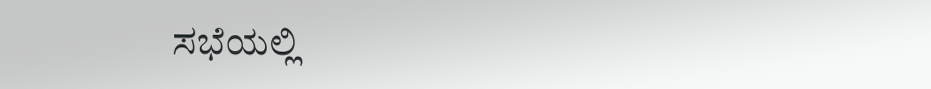ಸಭೆಯಲ್ಲಿ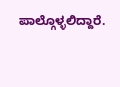ಪಾಲ್ಗೊಳ್ಳಲಿದ್ದಾರೆ.